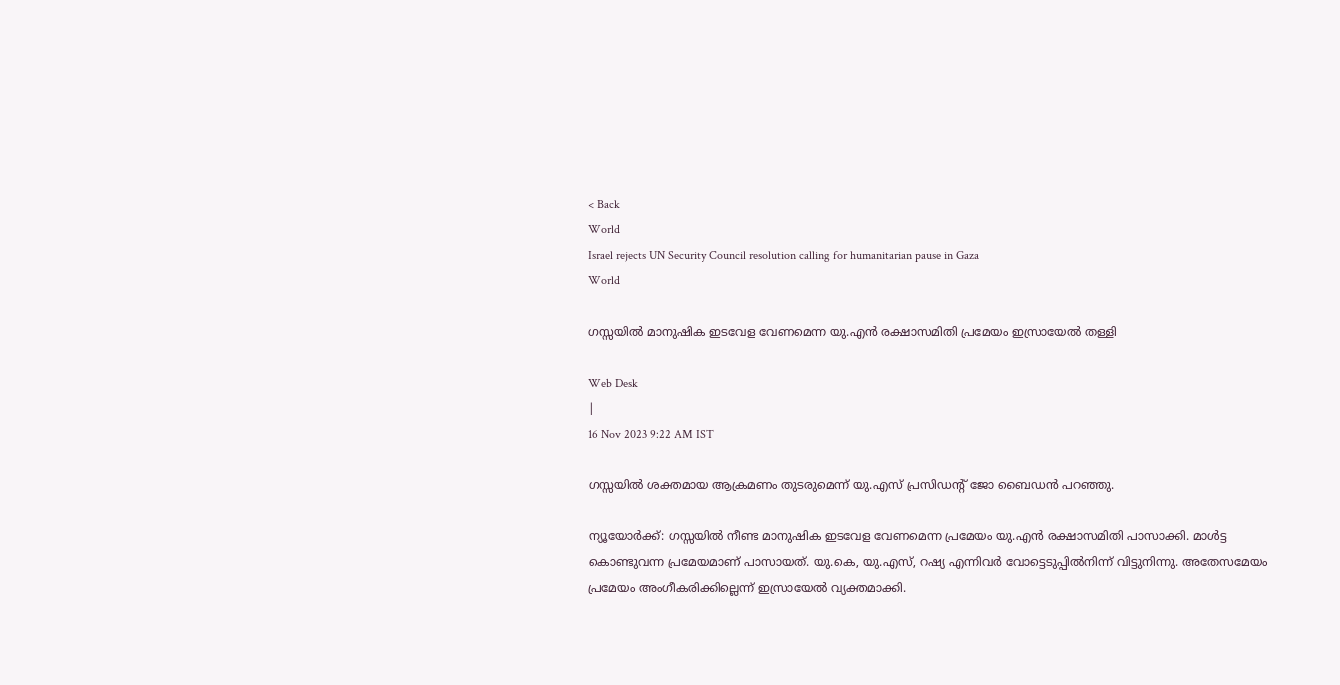< Back
World
Israel rejects UN Security Council resolution calling for humanitarian pause in Gaza
World

ഗസ്സയിൽ മാനുഷിക ഇടവേള വേണമെന്ന യു.എൻ രക്ഷാസമിതി പ്രമേയം ഇസ്രായേൽ തള്ളി

Web Desk
|
16 Nov 2023 9:22 AM IST

ഗസ്സയിൽ ശക്തമായ ആക്രമണം തുടരുമെന്ന് യു.എസ് പ്രസിഡന്റ് ജോ ബൈഡൻ പറഞ്ഞു.

ന്യൂയോർക്ക്: ഗസ്സയിൽ നീണ്ട മാനുഷിക ഇടവേള വേണമെന്ന പ്രമേയം യു.എൻ രക്ഷാസമിതി പാസാക്കി. മാൾട്ട കൊണ്ടുവന്ന പ്രമേയമാണ് പാസായത്. യു.കെ, യു.എസ്, റഷ്യ എന്നിവർ വോട്ടെടുപ്പിൽനിന്ന് വിട്ടുനിന്നു. അതേസമേയം പ്രമേയം അംഗീകരിക്കില്ലെന്ന് ഇസ്രായേൽ വ്യക്തമാക്കി.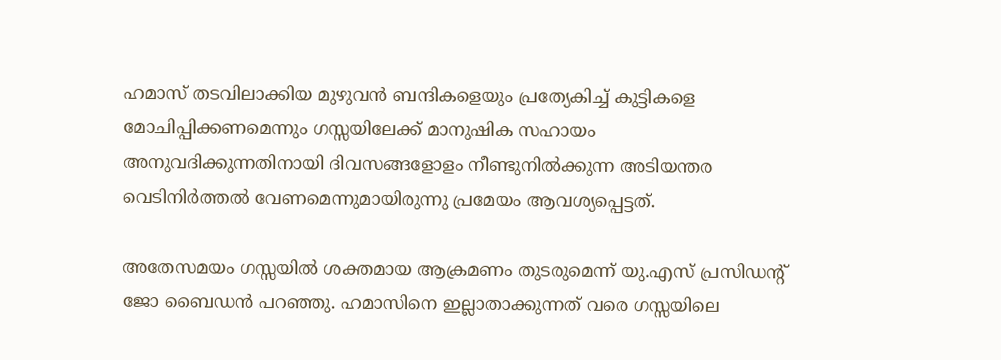ഹമാസ് തടവിലാക്കിയ മുഴുവൻ ബന്ദികളെയും പ്രത്യേകിച്ച് കുട്ടികളെ മോചിപ്പിക്കണമെന്നും ഗസ്സയിലേക്ക് മാനുഷിക സഹായം അനുവദിക്കുന്നതിനായി ദിവസങ്ങളോളം നീണ്ടുനിൽക്കുന്ന അടിയന്തര വെടിനിർത്തൽ വേണമെന്നുമായിരുന്നു പ്രമേയം ആവശ്യപ്പെട്ടത്.

അതേസമയം ഗസ്സയിൽ ശക്തമായ ആക്രമണം തുടരുമെന്ന് യു.എസ് പ്രസിഡന്റ് ജോ ബൈഡൻ പറഞ്ഞു. ഹമാസിനെ ഇല്ലാതാക്കുന്നത് വരെ ഗസ്സയിലെ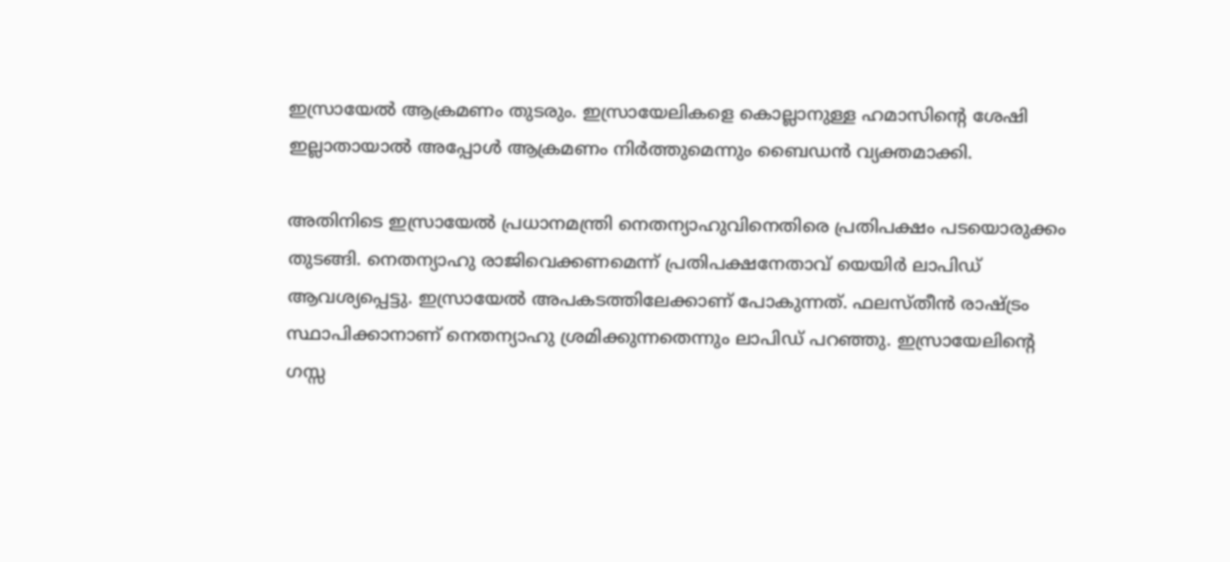ഇസ്രായേൽ ആക്രമണം തുടരും. ഇസ്രായേലികളെ കൊല്ലാനുള്ള ഹമാസിന്റെ ശേഷി ഇല്ലാതായാൽ അപ്പോൾ ആക്രമണം നിർത്തുമെന്നും ബൈഡൻ വ്യക്തമാക്കി.

അതിനിടെ ഇസ്രായേൽ പ്രധാനമന്ത്രി നെതന്യാഹുവിനെതിരെ പ്രതിപക്ഷം പടയൊരുക്കം തുടങ്ങി. നെതന്യാഹു രാജിവെക്കണമെന്ന് പ്രതിപക്ഷനേതാവ് യെയിർ ലാപിഡ് ആവശ്യപ്പെട്ടു. ഇസ്രായേൽ അപകടത്തിലേക്കാണ് പോകുന്നത്. ഫലസ്തീൻ രാഷ്ട്രം സ്ഥാപിക്കാനാണ് നെതന്യാഹു ശ്രമിക്കുന്നതെന്നും ലാപിഡ് പറഞ്ഞു. ഇസ്രായേലിന്റെ ഗസ്സ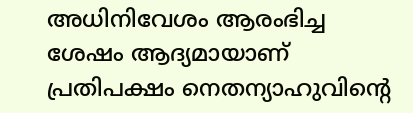അധിനിവേശം ആരംഭിച്ച ശേഷം ആദ്യമായാണ് പ്രതിപക്ഷം നെതന്യാഹുവിന്റെ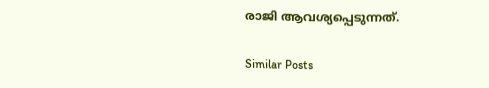രാജി ആവശ്യപ്പെടുന്നത്.

Similar Posts